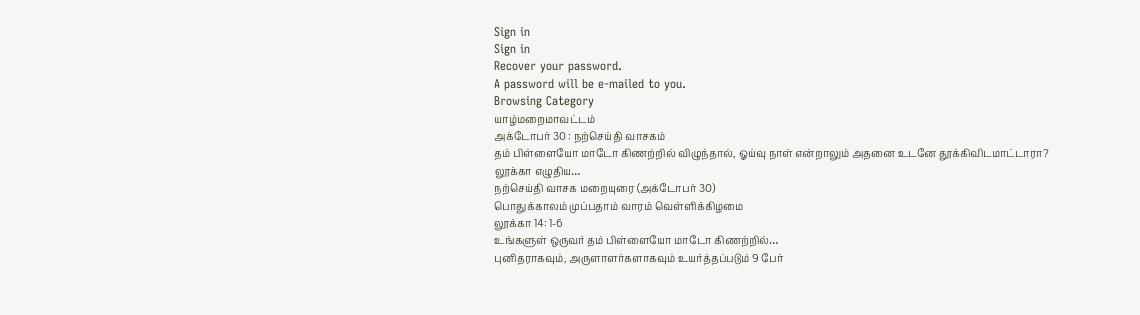Sign in
Sign in
Recover your password.
A password will be e-mailed to you.
Browsing Category
யாழ்மறைமாவட்டம்
அக்டோபர் 30 : நற்செய்தி வாசகம்
தம் பிள்ளையோ மாடோ கிணற்றில் விழுந்தால், ஓய்வு நாள் என்றாலும் அதனை உடனே தூக்கிவிடமாட்டாரா?
லூக்கா எழுதிய…
நற்செய்தி வாசக மறையுரை (அக்டோபர் 30)
பொதுக்காலம் முப்பதாம் வாரம் வெள்ளிக்கிழமை
லூக்கா 14: 1-6
உங்களுள் ஒருவர் தம் பிள்ளையோ மாடோ கிணற்றில்…
புனிதராகவும், அருளாளர்களாகவும் உயர்த்தப்படும் 9 பேர்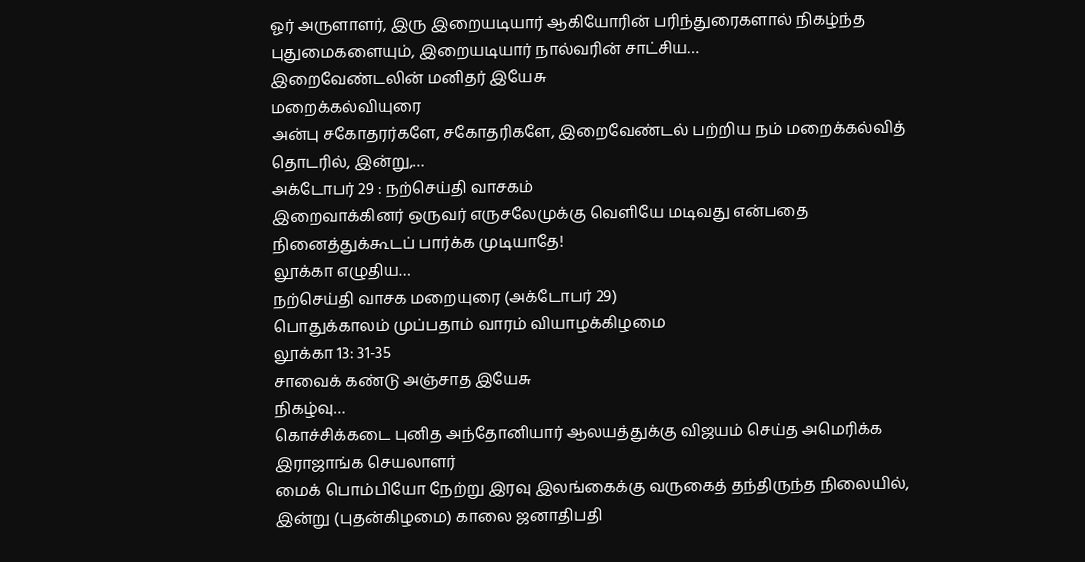ஓர் அருளாளர், இரு இறையடியார் ஆகியோரின் பரிந்துரைகளால் நிகழ்ந்த புதுமைகளையும், இறையடியார் நால்வரின் சாட்சிய…
இறைவேண்டலின் மனிதர் இயேசு
மறைக்கல்வியுரை
அன்பு சகோதரர்களே, சகோதரிகளே, இறைவேண்டல் பற்றிய நம் மறைக்கல்வித் தொடரில், இன்று,…
அக்டோபர் 29 : நற்செய்தி வாசகம்
இறைவாக்கினர் ஒருவர் எருசலேமுக்கு வெளியே மடிவது என்பதை நினைத்துக்கூடப் பார்க்க முடியாதே!
லூக்கா எழுதிய…
நற்செய்தி வாசக மறையுரை (அக்டோபர் 29)
பொதுக்காலம் முப்பதாம் வாரம் வியாழக்கிழமை
லூக்கா 13: 31-35
சாவைக் கண்டு அஞ்சாத இயேசு
நிகழ்வு…
கொச்சிக்கடை புனித அந்தோனியார் ஆலயத்துக்கு விஜயம் செய்த அமெரிக்க இராஜாங்க செயலாளர்
மைக் பொம்பியோ நேற்று இரவு இலங்கைக்கு வருகைத் தந்திருந்த நிலையில், இன்று (புதன்கிழமை) காலை ஜனாதிபதி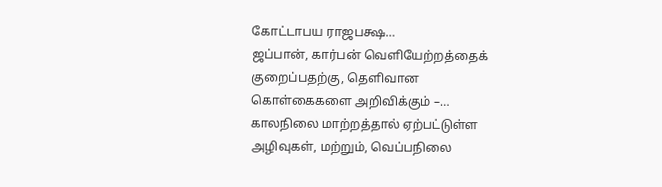கோட்டாபய ராஜபக்ஷ…
ஜப்பான், கார்பன் வெளியேற்றத்தைக் குறைப்பதற்கு, தெளிவான கொள்கைகளை அறிவிக்கும் –…
காலநிலை மாற்றத்தால் ஏற்பட்டுள்ள அழிவுகள், மற்றும், வெப்பநிலை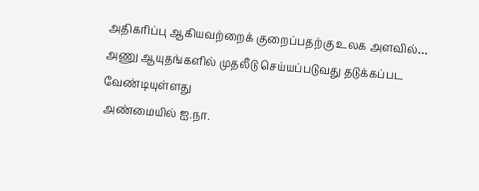அதிகரிப்பு ஆகியவற்றைக் குறைப்பதற்கு உலக அளவில்…
அணு ஆயுதங்களில் முதலீடு செய்யப்படுவது தடுக்கப்பட வேண்டியுள்ளது
அண்மையில் ஐ.நா.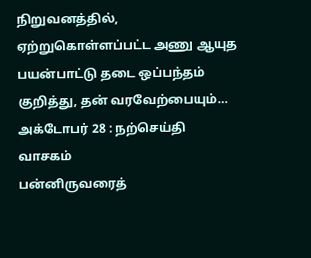நிறுவனத்தில், ஏற்றுகொள்ளப்பட்ட அணு ஆயுத பயன்பாட்டு தடை ஒப்பந்தம் குறித்து, தன் வரவேற்பையும்…
அக்டோபர் 28 : நற்செய்தி வாசகம்
பன்னிருவரைத்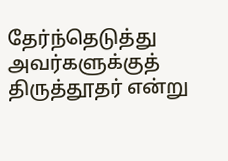தேர்ந்தெடுத்து அவர்களுக்குத் திருத்தூதர் என்று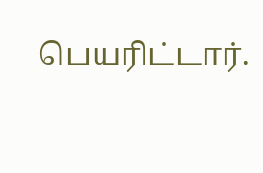பெயரிட்டார்.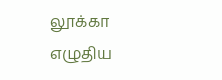லூக்கா எழுதிய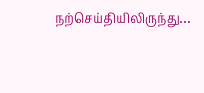நற்செய்தியிலிருந்து…